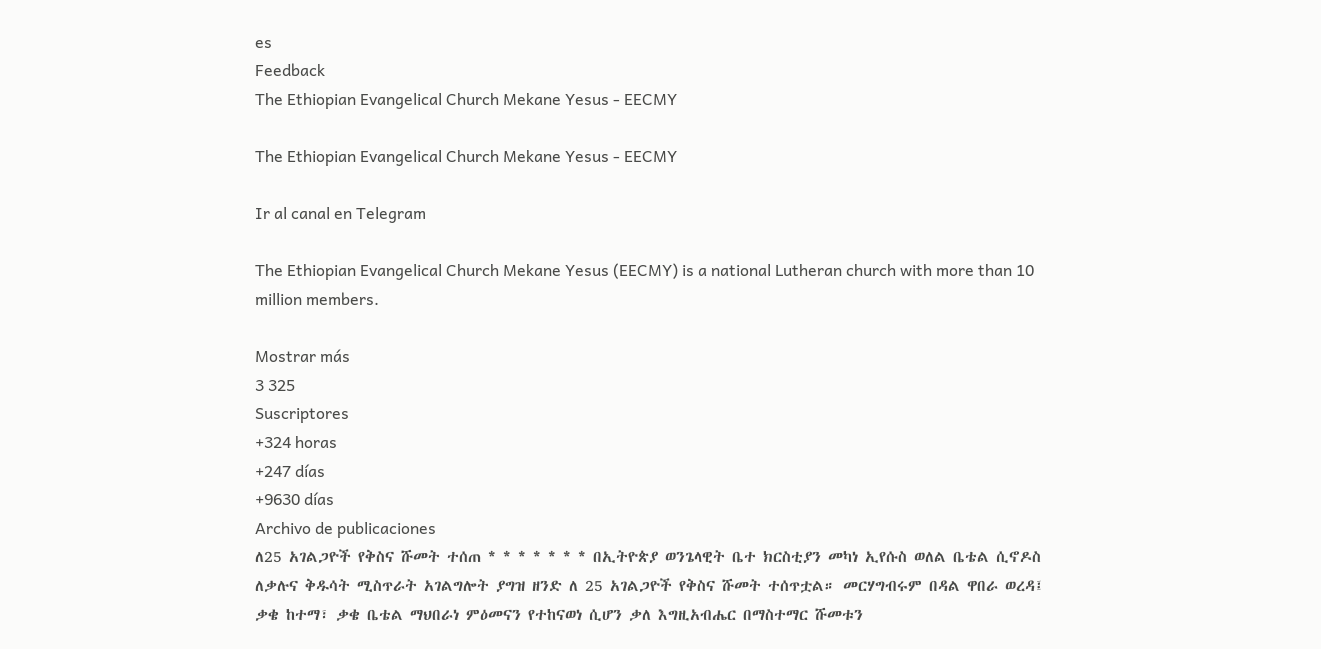es
Feedback
The Ethiopian Evangelical Church Mekane Yesus - EECMY

The Ethiopian Evangelical Church Mekane Yesus - EECMY

Ir al canal en Telegram

The Ethiopian Evangelical Church Mekane Yesus (EECMY) is a national Lutheran church with more than 10 million members.

Mostrar más
3 325
Suscriptores
+324 horas
+247 días
+9630 días
Archivo de publicaciones
ለ25 አገልጋዮች የቅስና ሹመት ተሰጠ * * * * * * * በኢትዮጵያ ወንጌላዊት ቤተ ክርስቲያን መካነ ኢየሱስ ወለል ቤቴል ሲኖዶስ ለቃሉና ቅዱሳት ሚስጥራት አገልግሎት ያግዝ ዘንድ ለ 25 አገልጋዮች የቅስና ሹመት ተሰጥቷል። መርሃግብሩም በዳል ዋበራ ወረዳ፤ ቃቄ ከተማ፣ ቃቄ ቤቴል ማህበራነ ምዕመናን የተከናወነ ሲሆን ቃለ እግዚአብሔር በማስተማር ሹመቱን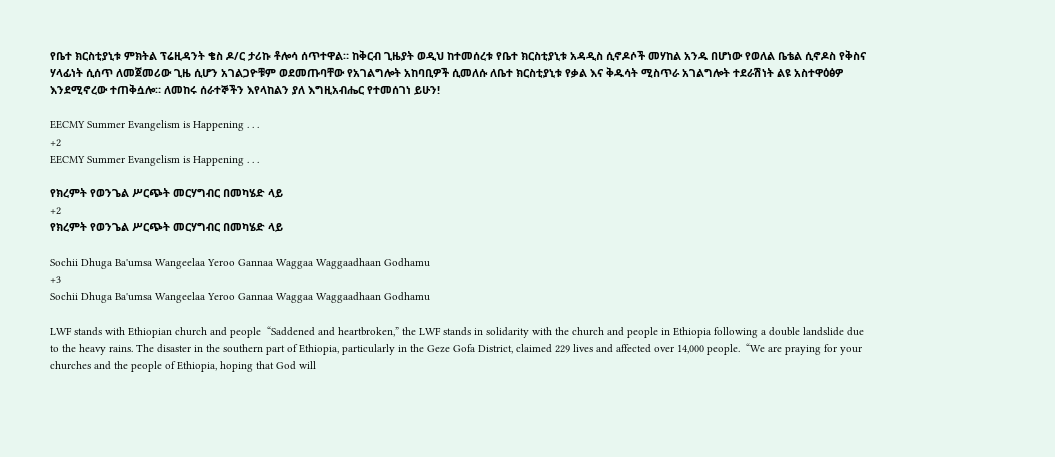የቤተ ክርስቲያኒቱ ምክትል ፕሬዚዳንት ቄስ ዶ/ር ታሪኩ ቶሎሳ ሰጥተዋል። ከቅርብ ጊዜያት ወዲህ ከተመሰረቱ የቤተ ክርስቲያኒቱ አዳዲስ ሲኖዶሶች መሃከል አንዱ በሆነው የወለል ቤቴል ሲኖዶስ የቅስና ሃላፊነት ሲሰጥ ለመጀመሪው ጊዜ ሲሆን አገልጋዮቹም ወደመጡባቸው የአገልግሎት አከባቢዎች ሲመለሱ ለቤተ ክርስቲያኒቱ የቃል እና ቅዱሳት ሚስጥራ አገልግሎት ተደራሽነት ልዩ አስተዋዕፅዎ እንደሚኖረው ተጠቅሷሎ። ለመከሩ ሰራተኞችን እየላከልን ያለ እግዚአብሔር የተመሰገነ ይሁን!

EECMY Summer Evangelism is Happening . . .
+2
EECMY Summer Evangelism is Happening . . .

የክረምት የወንጌል ሥርጭት መርሃግብር በመካሄድ ላይ
+2
የክረምት የወንጌል ሥርጭት መርሃግብር በመካሄድ ላይ

Sochii Dhuga Ba'umsa Wangeelaa Yeroo Gannaa Waggaa Waggaadhaan Godhamu
+3
Sochii Dhuga Ba'umsa Wangeelaa Yeroo Gannaa Waggaa Waggaadhaan Godhamu

LWF stands with Ethiopian church and people  “Saddened and heartbroken,” the LWF stands in solidarity with the church and people in Ethiopia following a double landslide due to the heavy rains. The disaster in the southern part of Ethiopia, particularly in the Geze Gofa District, claimed 229 lives and affected over 14,000 people.  “We are praying for your churches and the people of Ethiopia, hoping that God will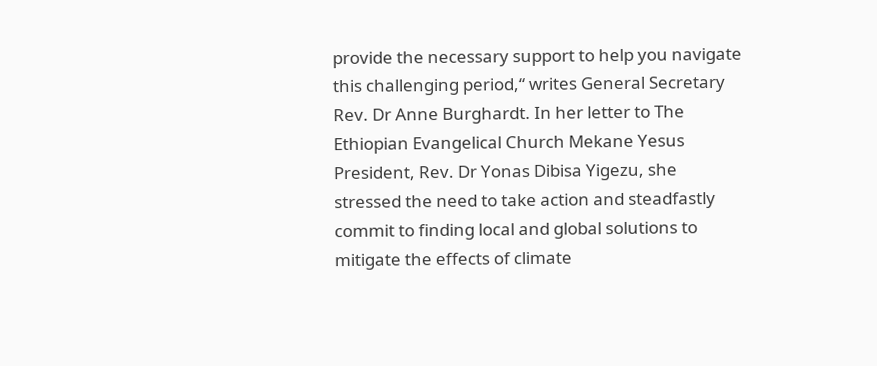provide the necessary support to help you navigate this challenging period,“ writes General Secretary Rev. Dr Anne Burghardt. In her letter to The Ethiopian Evangelical Church Mekane Yesus President, Rev. Dr Yonas Dibisa Yigezu, she stressed the need to take action and steadfastly commit to finding local and global solutions to mitigate the effects of climate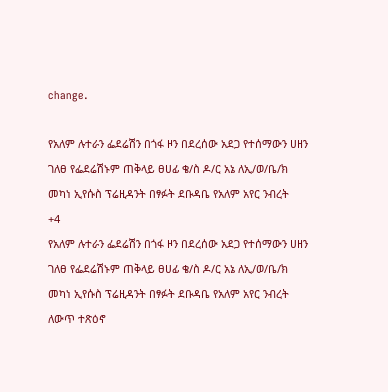change.

የአለም ሉተራን ፌደሬሽን በጎፋ ዞን በደረሰው አደጋ የተሰማውን ሀዘን ገለፀ የፌደሬሽኑም ጠቅላይ ፀሀፊ ቄ/ስ ዶ/ር አኔ ለኢ/ወ/ቤ/ክ መካነ ኢየሱስ ፕሬዚዳንት በፃፉት ደቡዳቤ የአለም አየር ንብረት
+4
የአለም ሉተራን ፌደሬሽን በጎፋ ዞን በደረሰው አደጋ የተሰማውን ሀዘን ገለፀ የፌደሬሽኑም ጠቅላይ ፀሀፊ ቄ/ስ ዶ/ር አኔ ለኢ/ወ/ቤ/ክ መካነ ኢየሱስ ፕሬዚዳንት በፃፉት ደቡዳቤ የአለም አየር ንብረት ለውጥ ተጽዕኖ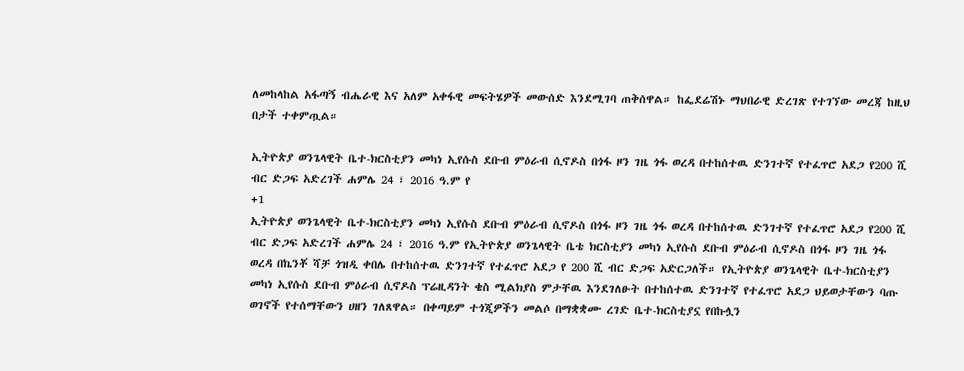ለመከላከል አፋጣኝ ብሔራዊ እና አለም አቀፋዊ መፍትሄዎች መውሰድ እንደሚገባ ጠቅሰዋል። ከፌደሬሽኑ ማህበራዊ ድረገጽ የተገኘው መረጃ ከዚህ በታች ተቀምጧል።

ኢትዮጵያ ወንጌላዊት ቤተ-ክርስቲያን መካነ ኢየሱስ ደቡብ ምዕራብ ሲኖዶስ በጎፋ ዞን ገዜ ጎፋ ወረዳ በተከሰተዉ ድንገተኛ የተፈጥሮ አደጋ የ200 ሺ ብር ድጋፍ አድረገች ሐምሌ 24 ፣ 2016 ዓ.ም የ
+1
ኢትዮጵያ ወንጌላዊት ቤተ-ክርስቲያን መካነ ኢየሱስ ደቡብ ምዕራብ ሲኖዶስ በጎፋ ዞን ገዜ ጎፋ ወረዳ በተከሰተዉ ድንገተኛ የተፈጥሮ አደጋ የ200 ሺ ብር ድጋፍ አድረገች ሐምሌ 24 ፣ 2016 ዓ.ም የኢትዮጵያ ወንጌላዊት ቤቴ ክርስቲያን መካነ ኢየሱስ ደቡብ ምዕራብ ሲኖዶስ በጎፋ ዞን ገዜ ጎፋ ወረዳ በኬንቾ ሻቻ ጎዝዲ ቀበሌ በተከሰተዉ ድንገተኛ የተፈጥሮ አደጋ የ 200 ሺ ብር ድጋፍ አድርጋለች። የኢትዮጵያ ወንጌላዊት ቤተ-ክርስቲያን መካነ ኢየሱስ ደቡብ ምዕራብ ሲኖዶስ ፕሬዚዳንት ቄስ ሚልክያስ ምታቸዉ እንደገለፁት በተከሰተዉ ድንገተኛ የተፈጥሮ አደጋ ህይወታቸውን ባጡ ወገኖች የተሰማቸውን ሀዘን ገለጸዋል። በቀጣይም ተጎጂዎችን መልሶ በማቋቋሙ ረገድ ቤተ-ክርስቲያኗ የበኩሏን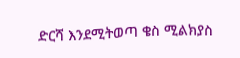ድርሻ እንደሚትወጣ ቄስ ሚልክያስ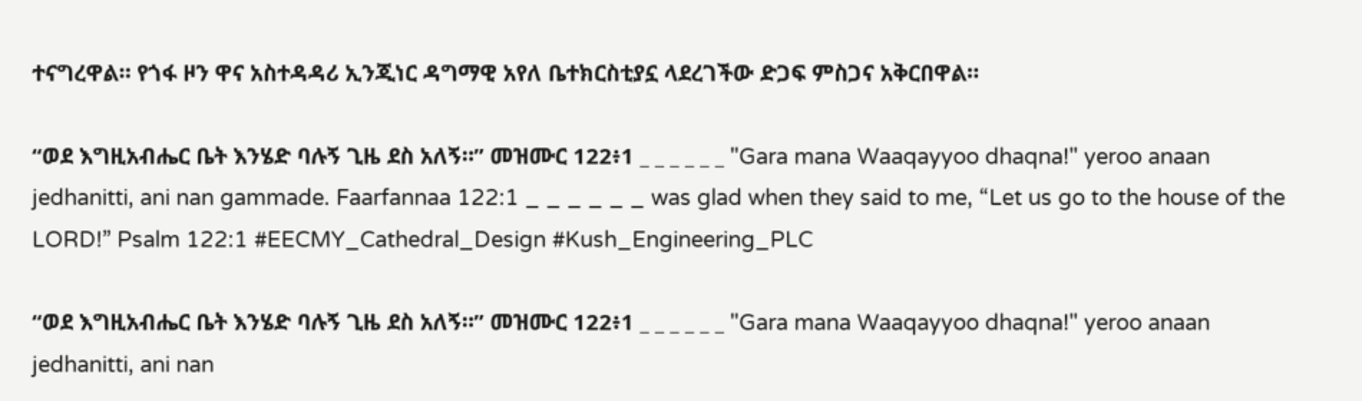ተናግረዋል። የጎፋ ዞን ዋና አስተዳዳሪ ኢንጂነር ዳግማዊ አየለ ቤተክርስቲያኗ ላደረገችው ድጋፍ ምስጋና አቅርበዋል።

“ወደ እግዚአብሔር ቤት እንሄድ ባሉኝ ጊዜ ደስ አለኝ።” መዝሙር 122፥1 _ _ _ _ _ _ "Gara mana Waaqayyoo dhaqna!" yeroo anaan jedhanitti, ani nan gammade. Faarfannaa 122:1 _ _ _ _ _ _ was glad when they said to me, “Let us go to the house of the LORD!” Psalm 122:1 #EECMY_Cathedral_Design #Kush_Engineering_PLC

“ወደ እግዚአብሔር ቤት እንሄድ ባሉኝ ጊዜ ደስ አለኝ።” መዝሙር 122፥1 _ _ _ _ _ _ "Gara mana Waaqayyoo dhaqna!" yeroo anaan jedhanitti, ani nan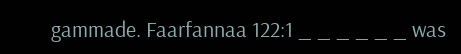gammade. Faarfannaa 122:1 _ _ _ _ _ _ was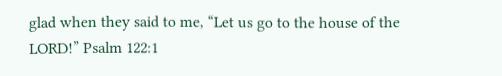glad when they said to me, “Let us go to the house of the LORD!” Psalm 122:1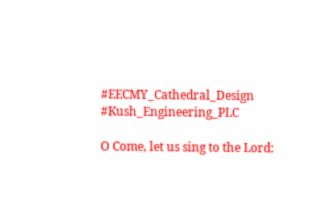#EECMY_Cathedral_Design #Kush_Engineering_PLC

O Come, let us sing to the Lord: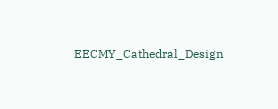EECMY_Cathedral_Design